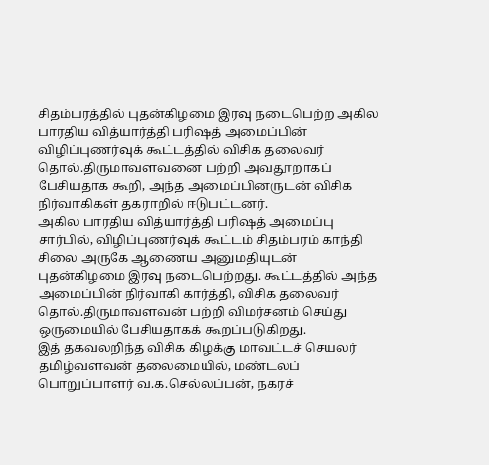சிதம்பரத்தில் புதன்கிழமை இரவு நடைபெற்ற அகில பாரதிய வித்யார்த்தி பரிஷத் அமைப்பின் விழிப்புணர்வுக் கூட்டத்தில் விசிக தலைவர் தொல்.திருமாவளவனை பற்றி அவதூறாகப் பேசியதாக கூறி, அந்த அமைப்பினருடன் விசிக நிர்வாகிகள் தகராறில் ஈடுபட்டனர்.
அகில பாரதிய வித்யார்த்தி பரிஷத் அமைப்பு சார்பில், விழிப்புணர்வுக் கூட்டம் சிதம்பரம் காந்தி சிலை அருகே ஆணைய அனுமதியுடன் புதன்கிழமை இரவு நடைபெற்றது. கூட்டத்தில் அந்த அமைப்பின் நிர்வாகி கார்த்தி, விசிக தலைவர் தொல்.திருமாவளவன் பற்றி விமர்சனம் செய்து ஒருமையில் பேசியதாகக் கூறப்படுகிறது.
இத் தகவலறிந்த விசிக கிழக்கு மாவட்டச் செயலர் தமிழ்வளவன் தலைமையில், மண்டலப் பொறுப்பாளர் வ.க.செல்லப்பன், நகரச்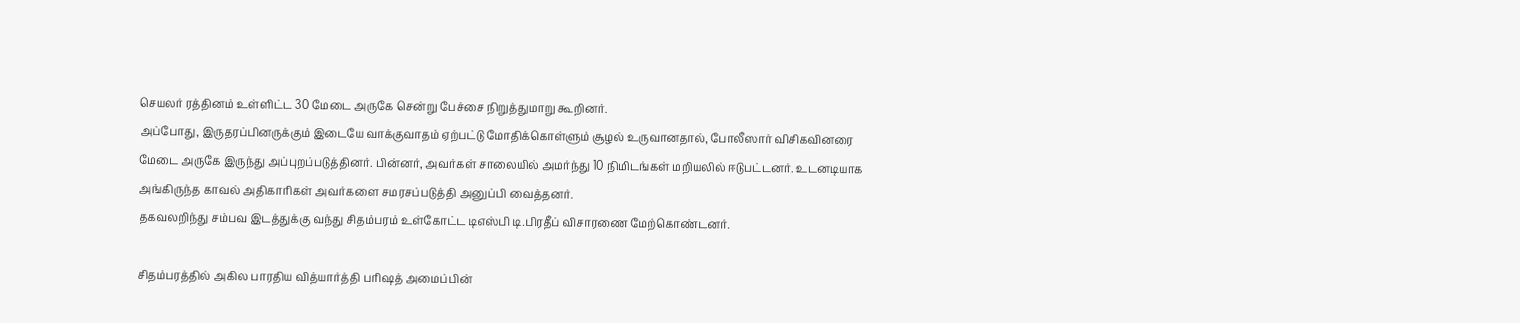செயலர் ரத்தினம் உள்ளிட்ட 30 மேடை அருகே சென்று பேச்சை நிறுத்துமாறு கூறினர்.
அப்போது, இருதரப்பினருக்கும் இடையே வாக்குவாதம் ஏற்பட்டு மோதிக்கொள்ளும் சூழல் உருவானதால், போலீஸார் விசிகவினரை மேடை அருகே இருந்து அப்புறப்படுத்தினர். பின்னர், அவர்கள் சாலையில் அமர்ந்து 10 நிமிடங்கள் மறியலில் ஈடுபட்டனர். உடனடியாக அங்கிருந்த காவல் அதிகாரிகள் அவர்களை சமரசப்படுத்தி அனுப்பி வைத்தனர்.
தகவலறிந்து சம்பவ இடத்துக்கு வந்து சிதம்பரம் உள்கோட்ட டிஎஸ்பி டி.பிரதீப் விசாரணை மேற்கொண்டனர்.

சிதம்பரத்தில் அகில பாரதிய வித்யார்த்தி பரிஷத் அமைப்பின்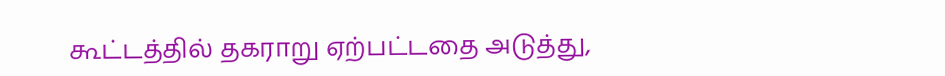கூட்டத்தில் தகராறு ஏற்பட்டதை அடுத்து,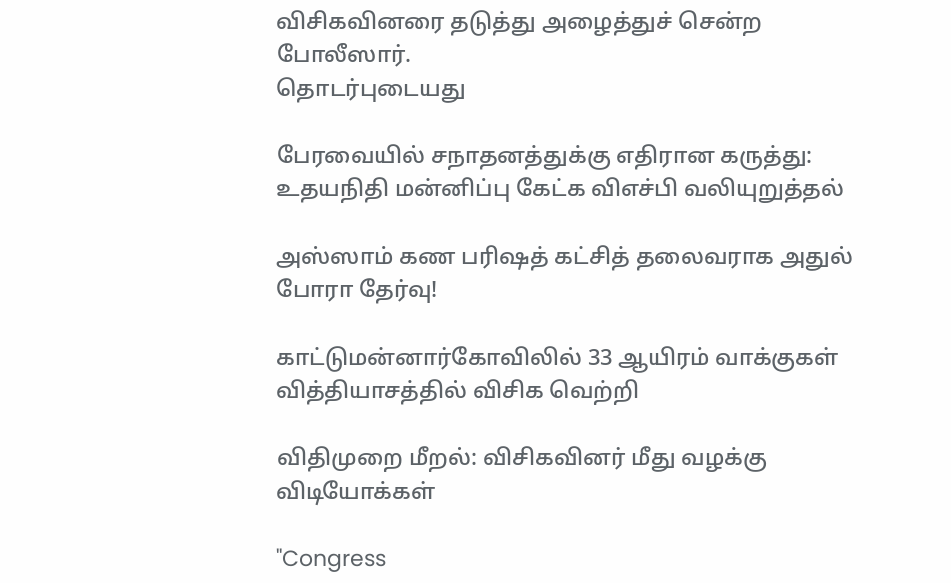விசிகவினரை தடுத்து அழைத்துச் சென்ற போலீஸார்.
தொடர்புடையது

பேரவையில் சநாதனத்துக்கு எதிரான கருத்து: உதயநிதி மன்னிப்பு கேட்க விஎச்பி வலியுறுத்தல்

அஸ்ஸாம் கண பரிஷத் கட்சித் தலைவராக அதுல் போரா தேர்வு!

காட்டுமன்னார்கோவிலில் 33 ஆயிரம் வாக்குகள் வித்தியாசத்தில் விசிக வெற்றி

விதிமுறை மீறல்: விசிகவினர் மீது வழக்கு
விடியோக்கள்

"Congress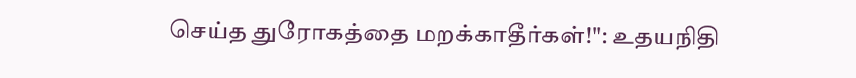செய்த துரோகத்தை மறக்காதீர்கள்!": உதயநிதி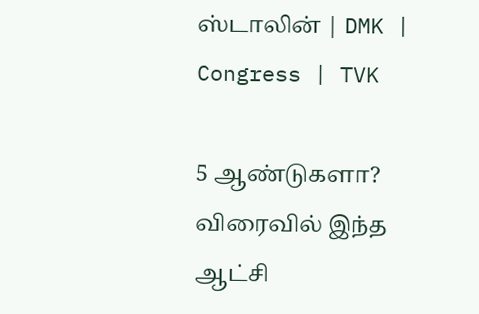ஸ்டாலின் | DMK | Congress | TVK

5 ஆண்டுகளா? விரைவில் இந்த ஆட்சி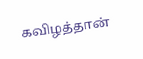கவிழத்தான்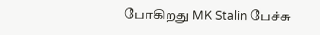போகிறது MK Stalin பேச்சு